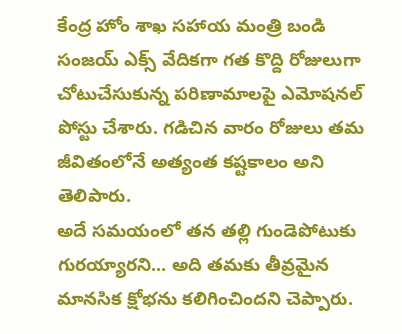కేంద్ర హోం శాఖ సహాయ మంత్రి బండి సంజయ్ ఎక్స్ వేదికగా గత కొద్ది రోజులుగా చోటుచేసుకున్న పరిణామాలపై ఎమోషనల్ పోస్టు చేశారు. గడిచిన వారం రోజులు తమ జీవితంలోనే అత్యంత కష్టకాలం అని తెలిపారు.
అదే సమయంలో తన తల్లి గుండెపోటుకు గురయ్యారని... అది తమకు తీవ్రమైన మానసిక క్షోభను కలిగించిందని చెప్పారు.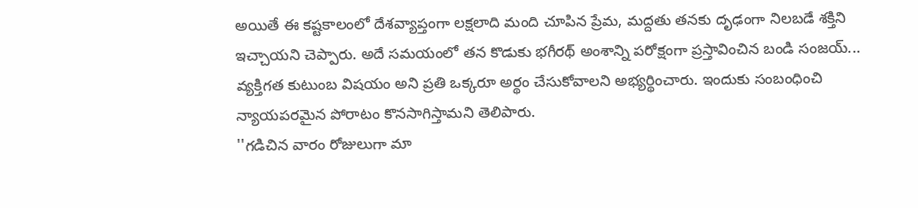అయితే ఈ కష్టకాలంలో దేశవ్యాప్తంగా లక్షలాది మంది చూపిన ప్రేమ, మద్దతు తనకు దృఢంగా నిలబడే శక్తిని ఇచ్చాయని చెప్పారు. అదే సమయంలో తన కొడుకు భగీరథ్ అంశాన్ని పరోక్షంగా ప్రస్తావించిన బండి సంజయ్... వ్యక్తిగత కుటుంబ విషయం అని ప్రతి ఒక్కరూ అర్థం చేసుకోవాలని అభ్యర్థించారు. ఇందుకు సంబంధించి న్యాయపరమైన పోరాటం కొనసాగిస్తామని తెలిపారు.
''గడిచిన వారం రోజులుగా మా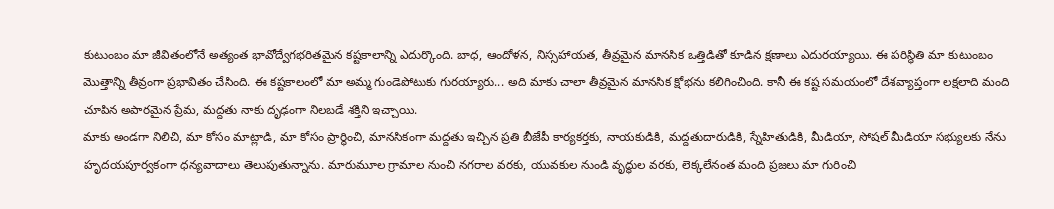కుటుంబం మా జీవితంలోనే అత్యంత భావోద్వేగభరితమైన కష్టకాలాన్ని ఎదుర్కొంది. బాధ, ఆందోళన, నిస్సహాయత, తీవ్రమైన మానసిక ఒత్తిడితో కూడిన క్షణాలు ఎదురయ్యాయి. ఈ పరిస్థితి మా కుటుంబం మొత్తాన్ని తీవ్రంగా ప్రభావితం చేసింది. ఈ కష్టకాలంలో మా అమ్మ గుండెపోటుకు గురయ్యారు... అది మాకు చాలా తీవ్రమైన మానసిక క్షోభను కలిగించింది. కానీ ఈ కష్ట సమయంలో దేశవ్యాప్తంగా లక్షలాది మంది చూపిన అపారమైన ప్రేమ, మద్దతు నాకు దృఢంగా నిలబడే శక్తిని ఇచ్చాయి.
మాకు అండగా నిలిచి, మా కోసం మాట్లాడి, మా కోసం ప్రార్థించి, మానసికంగా మద్దతు ఇచ్చిన ప్రతి బీజేపీ కార్యకర్తకు, నాయకుడికి, మద్దతుదారుడికి, స్నేహితుడికి, మీడియా, సోషల్ మీడియా సభ్యులకు నేను హృదయపూర్వకంగా ధన్యవాదాలు తెలుపుతున్నాను. మారుమూల గ్రామాల నుంచి నగరాల వరకు, యువకుల నుండి వృద్ధుల వరకు, లెక్కలేనంత మంది ప్రజలు మా గురించి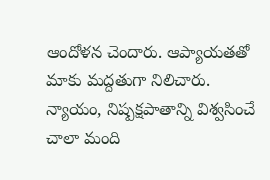ఆందోళన చెందారు. ఆప్యాయతతో మాకు మద్దతుగా నిలిచారు.
న్యాయం, నిష్పక్షపాతాన్ని విశ్వసించే చాలా మంది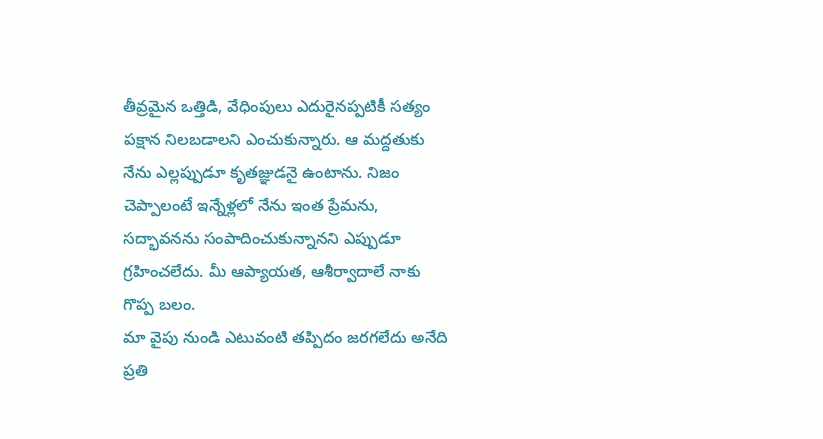తీవ్రమైన ఒత్తిడి, వేధింపులు ఎదురైనప్పటికీ సత్యం పక్షాన నిలబడాలని ఎంచుకున్నారు. ఆ మద్దతుకు నేను ఎల్లప్పుడూ కృతజ్ఞుడనై ఉంటాను. నిజం చెప్పాలంటే ఇన్నేళ్లలో నేను ఇంత ప్రేమను, సద్భావనను సంపాదించుకున్నానని ఎప్పుడూ గ్రహించలేదు. మీ ఆప్యాయత, ఆశీర్వాదాలే నాకు గొప్ప బలం.
మా వైపు నుండి ఎటువంటి తప్పిదం జరగలేదు అనేది ప్రతి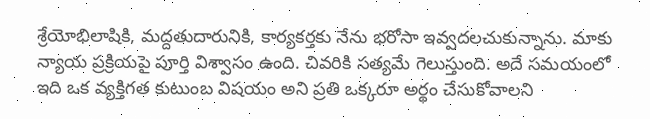శ్రేయోభిలాషికి, మద్దతుదారునికి, కార్యకర్తకు నేను భరోసా ఇవ్వదలచుకున్నాను. మాకు న్యాయ ప్రక్రియపై పూర్తి విశ్వాసం ఉంది. చివరికి సత్యమే గెలుస్తుంది. అదే సమయంలో ఇది ఒక వ్యక్తిగత కుటుంబ విషయం అని ప్రతి ఒక్కరూ అర్థం చేసుకోవాలని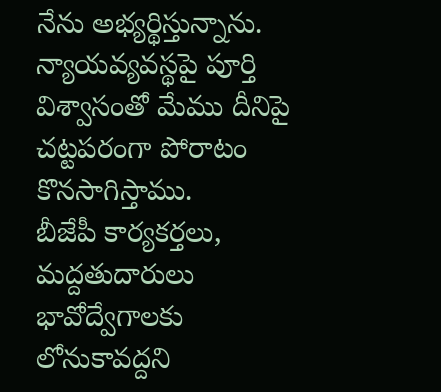నేను అభ్యర్థిస్తున్నాను. న్యాయవ్యవస్థపై పూర్తి విశ్వాసంతో మేము దీనిపై చట్టపరంగా పోరాటం కొనసాగిస్తాము.
బీజేపీ కార్యకర్తలు, మద్దతుదారులు భావోద్వేగాలకు లోనుకావద్దని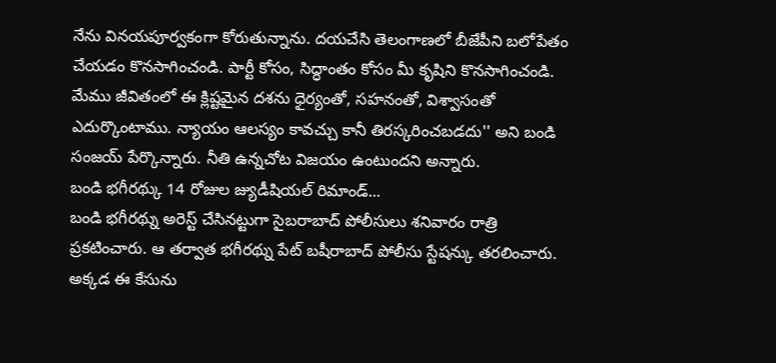నేను వినయపూర్వకంగా కోరుతున్నాను. దయచేసి తెలంగాణలో బీజేపీని బలోపేతం చేయడం కొనసాగించండి. పార్టీ కోసం, సిద్ధాంతం కోసం మీ కృషిని కొనసాగించండి. మేము జీవితంలో ఈ క్లిష్టమైన దశను ధైర్యంతో, సహనంతో, విశ్వాసంతో ఎదుర్కొంటాము. న్యాయం ఆలస్యం కావచ్చు కానీ తిరస్కరించబడదు'' అని బండి సంజయ్ పేర్కొన్నారు. నీతి ఉన్నచోట విజయం ఉంటుందని అన్నారు.
బండి భగీరథ్కు 14 రోజుల జ్యుడీషియల్ రిమాండ్...
బండి భగీరథ్ను అరెస్ట్ చేసినట్టుగా సైబరాబాద్ పోలీసులు శనివారం రాత్రి ప్రకటించారు. ఆ తర్వాత భగీరథ్ను పేట్ బషీరాబాద్ పోలీసు స్టేషన్కు తరలించారు. అక్కడ ఈ కేసును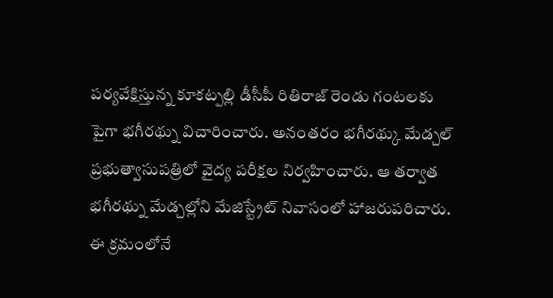పర్యవేక్షిస్తున్న కూకట్పల్లి డీసీపీ రితిరాజ్ రెండు గంటలకు పైగా భగీరథ్ను విచారించారు. అనంతరం భగీరథ్కు మేడ్చల్ ప్రభుత్వాసుపత్రిలో వైద్య పరీక్షల నిర్వహించారు. ఆ తర్వాత భగీరథ్ను మేడ్చల్లోని మేజిస్ట్రేట్ నివాసంలో హాజరుపరిచారు. ఈ క్రమంలోనే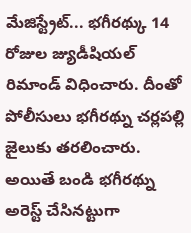మేజిస్ట్రేట్... భగీరథ్కు 14 రోజుల జ్యుడీషియల్ రిమాండ్ విధించారు. దీంతో పోలీసులు భగీరథ్ను చర్లపల్లి జైలుకు తరలించారు.
అయితే బండి భగీరథ్ను అరెస్ట్ చేసినట్టుగా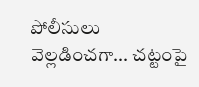పోలీసులు వెల్లడించగా... చట్టంపై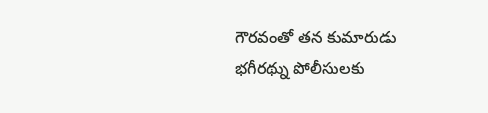గౌరవంతో తన కుమారుడు భగీరథ్ను పోలీసులకు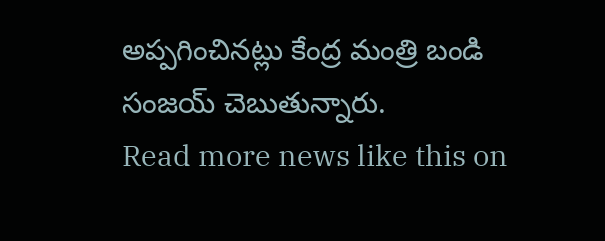అప్పగించినట్లు కేంద్ర మంత్రి బండి సంజయ్ చెబుతున్నారు.
Read more news like this on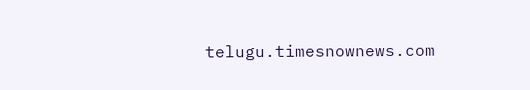telugu.timesnownews.com